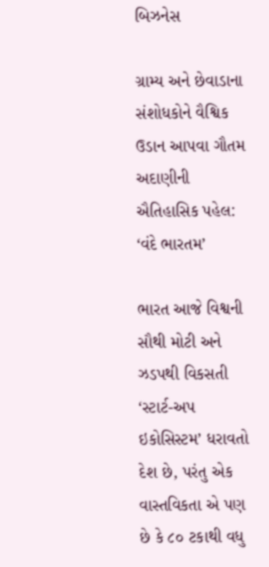બિઝનેસ

ગ્રામ્ય અને છેવાડાના સંશોધકોને વૈશ્વિક ઉડાન આપવા ગૌતમ અદાણીની ઐતિહાસિક પહેલ: ‘વંદે ભારતમ’

ભારત આજે વિશ્વની સૌથી મોટી અને ઝડપથી વિકસતી ‘સ્ટાર્ટ-અપ ઇકોસિસ્ટમ’ ધરાવતો દેશ છે, પરંતુ એક વાસ્તવિકતા એ પણ છે કે ૮૦ ટકાથી વધુ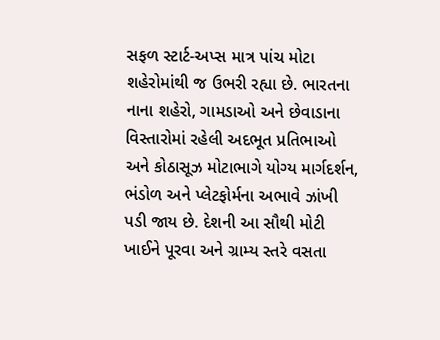સફળ સ્ટાર્ટ-અપ્સ માત્ર પાંચ મોટા શહેરોમાંથી જ ઉભરી રહ્યા છે. ભારતના નાના શહેરો, ગામડાઓ અને છેવાડાના વિસ્તારોમાં રહેલી અદભૂત પ્રતિભાઓ અને કોઠાસૂઝ મોટાભાગે યોગ્ય માર્ગદર્શન, ભંડોળ અને પ્લેટફોર્મના અભાવે ઝાંખી પડી જાય છે. દેશની આ સૌથી મોટી ખાઈને પૂરવા અને ગ્રામ્ય સ્તરે વસતા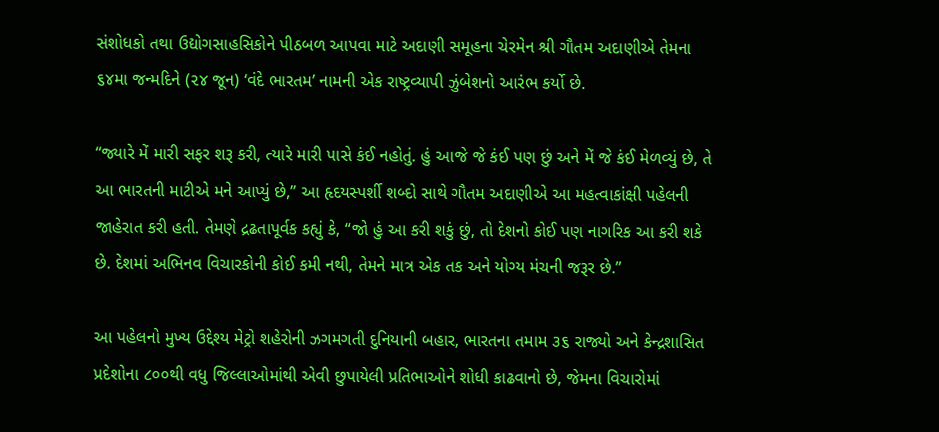સંશોધકો તથા ઉદ્યોગસાહસિકોને પીઠબળ આપવા માટે અદાણી સમૂહના ચેરમેન શ્રી ગૌતમ અદાણીએ તેમના ૬૪મા જન્મદિને (૨૪ જૂન) ‘વંદે ભારતમ’ નામની એક રાષ્ટ્રવ્યાપી ઝુંબેશનો આરંભ કર્યો છે.

“જ્યારે મેં મારી સફર શરૂ કરી, ત્યારે મારી પાસે કંઈ નહોતું. હું આજે જે કંઈ પણ છું અને મેં જે કંઈ મેળવ્યું છે, તે આ ભારતની માટીએ મને આપ્યું છે,” આ હૃદયસ્પર્શી શબ્દો સાથે ગૌતમ અદાણીએ આ મહત્વાકાંક્ષી પહેલની જાહેરાત કરી હતી. તેમણે દ્રઢતાપૂર્વક કહ્યું કે, “જો હું આ કરી શકું છું, તો દેશનો કોઈ પણ નાગરિક આ કરી શકે છે. દેશમાં અભિનવ વિચારકોની કોઈ કમી નથી, તેમને માત્ર એક તક અને યોગ્ય મંચની જરૂર છે.”

આ પહેલનો મુખ્ય ઉદ્દેશ્ય મેટ્રો શહેરોની ઝગમગતી દુનિયાની બહાર, ભારતના તમામ ૩૬ રાજ્યો અને કેન્દ્રશાસિત પ્રદેશોના ૮૦૦થી વધુ જિલ્લાઓમાંથી એવી છુપાયેલી પ્રતિભાઓને શોધી કાઢવાનો છે, જેમના વિચારોમાં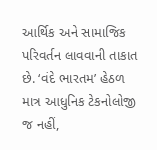આર્થિક અને સામાજિક પરિવર્તન લાવવાની તાકાત છે. ‘વંદે ભારતમ’ હેઠળ માત્ર આધુનિક ટેકનોલોજી જ નહીં,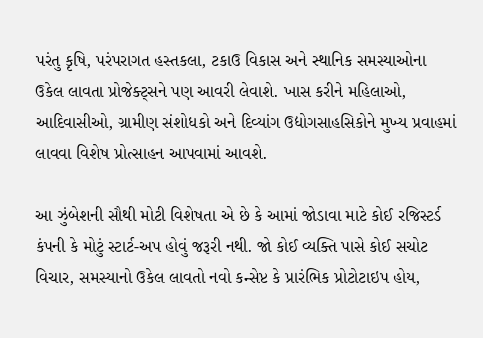પરંતુ કૃષિ, પરંપરાગત હસ્તકલા, ટકાઉ વિકાસ અને સ્થાનિક સમસ્યાઓના ઉકેલ લાવતા પ્રોજેક્ટ્સને પણ આવરી લેવાશે. ખાસ કરીને મહિલાઓ, આદિવાસીઓ, ગ્રામીણ સંશોધકો અને દિવ્યાંગ ઉદ્યોગસાહસિકોને મુખ્ય પ્રવાહમાં લાવવા વિશેષ પ્રોત્સાહન આપવામાં આવશે.

આ ઝુંબેશની સૌથી મોટી વિશેષતા એ છે કે આમાં જોડાવા માટે કોઈ રજિસ્ટર્ડ કંપની કે મોટું સ્ટાર્ટ-અપ હોવું જરૂરી નથી. જો કોઈ વ્યક્તિ પાસે કોઈ સચોટ વિચાર, સમસ્યાનો ઉકેલ લાવતો નવો કન્સેપ્ટ કે પ્રારંભિક પ્રોટોટાઇપ હોય,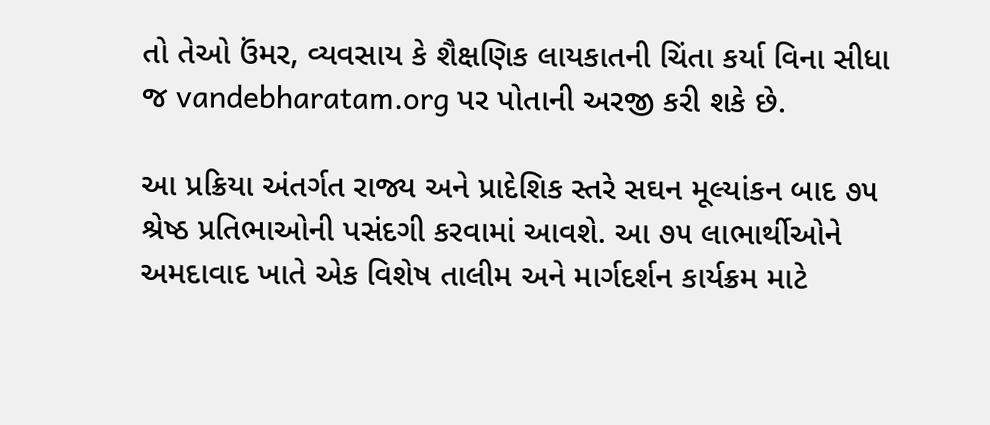તો તેઓ ઉંમર, વ્યવસાય કે શૈક્ષણિક લાયકાતની ચિંતા કર્યા વિના સીધા જ vandebharatam.org પર પોતાની અરજી કરી શકે છે.

આ પ્રક્રિયા અંતર્ગત રાજ્ય અને પ્રાદેશિક સ્તરે સઘન મૂલ્યાંકન બાદ ૭૫ શ્રેષ્ઠ પ્રતિભાઓની પસંદગી કરવામાં આવશે. આ ૭૫ લાભાર્થીઓને અમદાવાદ ખાતે એક વિશેષ તાલીમ અને માર્ગદર્શન કાર્યક્રમ માટે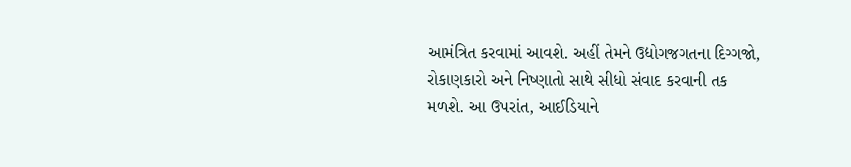આમંત્રિત કરવામાં આવશે. અહીં તેમને ઉદ્યોગજગતના દિગ્ગજો, રોકાણકારો અને નિષ્ણાતો સાથે સીધો સંવાદ કરવાની તક મળશે. આ ઉપરાંત, આઈડિયાને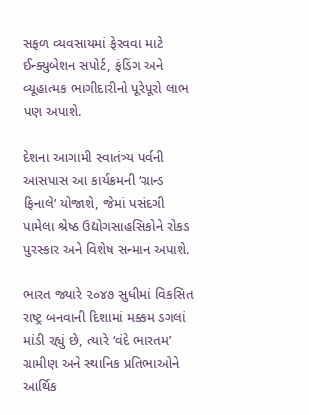સફળ વ્યવસાયમાં ફેરવવા માટે ઈન્ક્યુબેશન સપોર્ટ, ફંડિંગ અને વ્યૂહાત્મક ભાગીદારીનો પૂરેપૂરો લાભ પણ અપાશે.

દેશના આગામી સ્વાતંત્ર્ય પર્વની આસપાસ આ કાર્યક્રમની ‘ગ્રાન્ડ ફિનાલે’ યોજાશે, જેમાં પસંદગી પામેલા શ્રેષ્ઠ ઉદ્યોગસાહસિકોને રોકડ પુરસ્કાર અને વિશેષ સન્માન અપાશે.

ભારત જ્યારે ૨૦૪૭ સુધીમાં વિકસિત રાષ્ટ્ર બનવાની દિશામાં મક્કમ ડગલાં માંડી રહ્યું છે, ત્યારે ‘વંદે ભારતમ’ ગ્રામીણ અને સ્થાનિક પ્રતિભાઓને આર્થિક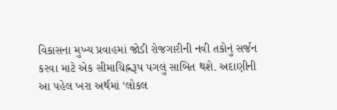વિકાસના મુખ્ય પ્રવાહમાં જોડી રોજગારીની નવી તકોનું સર્જન કરવા માટે એક સીમાચિહ્નરૂપ પગલું સાબિત થશે. અદાણીની આ પહેલ ખરા અર્થમાં ‘લોકલ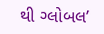થી ગ્લોબલ’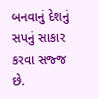બનવાનું દેશનું સપનું સાકાર કરવા સજ્જ છે.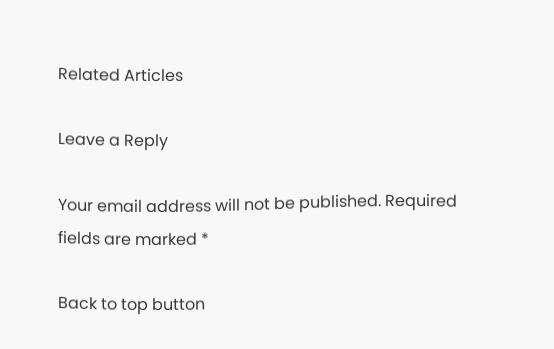Related Articles

Leave a Reply

Your email address will not be published. Required fields are marked *

Back to top button